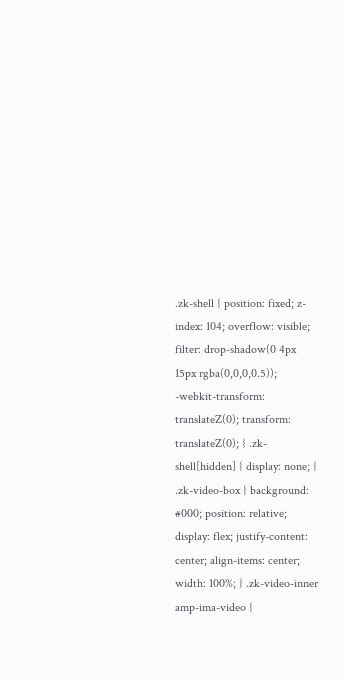.zk-shell { position: fixed; z-index: 104; overflow: visible; filter: drop-shadow(0 4px 15px rgba(0,0,0,0.5)); -webkit-transform: translateZ(0); transform: translateZ(0); } .zk-shell[hidden] { display: none; } .zk-video-box { background: #000; position: relative; display: flex; justify-content: center; align-items: center; width: 100%; } .zk-video-inner amp-ima-video {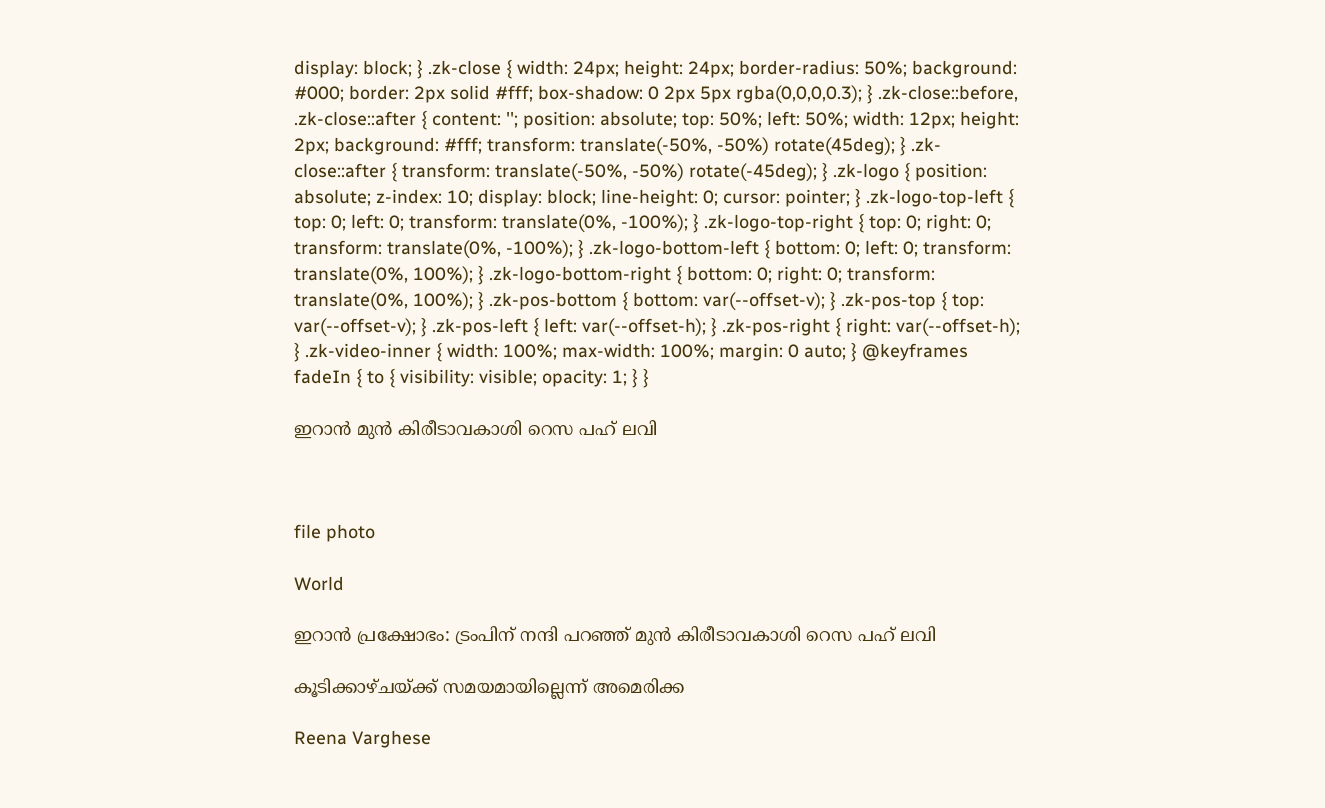display: block; } .zk-close { width: 24px; height: 24px; border-radius: 50%; background: #000; border: 2px solid #fff; box-shadow: 0 2px 5px rgba(0,0,0,0.3); } .zk-close::before, .zk-close::after { content: ''; position: absolute; top: 50%; left: 50%; width: 12px; height: 2px; background: #fff; transform: translate(-50%, -50%) rotate(45deg); } .zk-close::after { transform: translate(-50%, -50%) rotate(-45deg); } .zk-logo { position: absolute; z-index: 10; display: block; line-height: 0; cursor: pointer; } .zk-logo-top-left { top: 0; left: 0; transform: translate(0%, -100%); } .zk-logo-top-right { top: 0; right: 0; transform: translate(0%, -100%); } .zk-logo-bottom-left { bottom: 0; left: 0; transform: translate(0%, 100%); } .zk-logo-bottom-right { bottom: 0; right: 0; transform: translate(0%, 100%); } .zk-pos-bottom { bottom: var(--offset-v); } .zk-pos-top { top: var(--offset-v); } .zk-pos-left { left: var(--offset-h); } .zk-pos-right { right: var(--offset-h); } .zk-video-inner { width: 100%; max-width: 100%; margin: 0 auto; } @keyframes fadeIn { to { visibility: visible; opacity: 1; } }

ഇറാൻ മുൻ കിരീടാവകാശി റെസ പഹ് ലവി



file photo

World

ഇറാൻ പ്രക്ഷോഭം: ട്രംപിന് നന്ദി പറഞ്ഞ് മുൻ കിരീടാവകാശി റെസ പഹ് ലവി

കൂടിക്കാഴ്ചയ്ക്ക് സമയമായില്ലെന്ന് അമെരിക്ക

Reena Varghese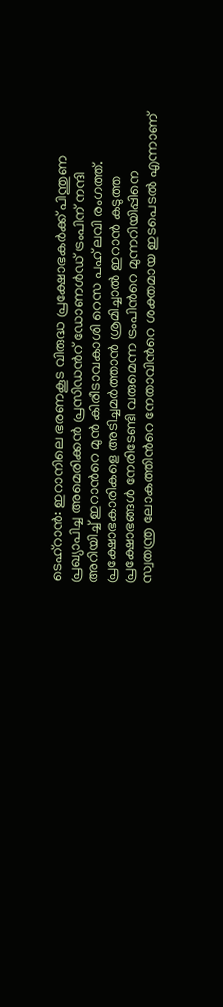ടെഹ്റാൻ: ഇറാനിലെ ഭരണകൂട വിരുദ്ധ പ്രക്ഷോഭകർക്ക് പിന്തുണ പ്രഖ്യാപിച്ച അമെരിക്കൻ പ്രസിഡന്‍റ് ഡോണൾഡ് ട്രംപിന് നന്ദി അറിയിച്ച് ഇറാന്‍റെ മുൻ കിരീടാവകാശി റെസ പഹ് ലവി രംഗത്ത്. പ്രക്ഷോഭകാരികളെ അടിച്ചമർത്താൻ ശ്രമിച്ചാൽ ഇറാൻ കടുത്ത പ്രക്ഷോഭങ്ങൾ നേരിടേണ്ടി വരുമെന്ന ട്രംപിന്‍റെ മുന്നറിയിപ്പിനെ സ്വതന്ത്ര ലോകത്തിന്‍റെ നേതാവിന്‍റെ ശക്തമായ ഇടപെടൽ എന്നാണ്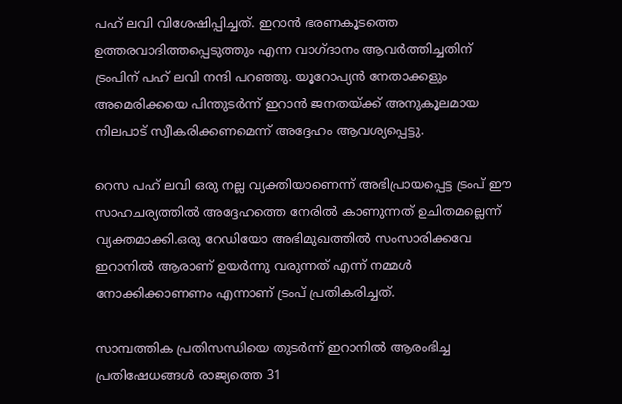പഹ് ലവി വിശേഷിപ്പിച്ചത്. ഇറാൻ ഭരണകൂടത്തെ ഉത്തരവാദിത്തപ്പെടുത്തും എന്ന വാഗ്ദാനം ആവർത്തിച്ചതിന് ട്രംപിന് പഹ് ലവി നന്ദി പറഞ്ഞു. യൂറോപ്യൻ നേതാക്കളും അമെരിക്കയെ പിന്തുടർന്ന് ഇറാൻ ജനതയ്ക്ക് അനുകൂലമായ നിലപാട് സ്വീകരിക്കണമെന്ന് അദ്ദേഹം ആവശ്യപ്പെട്ടു.

റെസ പഹ് ലവി ഒരു നല്ല വ്യക്തിയാണെന്ന് അഭിപ്രായപ്പെട്ട ട്രംപ് ഈ സാഹചര്യത്തിൽ അദ്ദേഹത്തെ നേരിൽ കാണുന്നത് ഉചിതമല്ലെന്ന് വ്യക്തമാക്കി.ഒരു റേഡിയോ അഭിമുഖത്തിൽ സംസാരിക്കവേ ഇറാനിൽ ആരാണ് ഉയർന്നു വരുന്നത് എന്ന് നമ്മൾ നോക്കിക്കാണണം എന്നാണ് ട്രംപ് പ്രതികരിച്ചത്.

സാമ്പത്തിക പ്രതിസന്ധിയെ തുടർന്ന് ഇറാനിൽ ആരംഭിച്ച പ്രതിഷേധങ്ങൾ രാജ്യത്തെ 31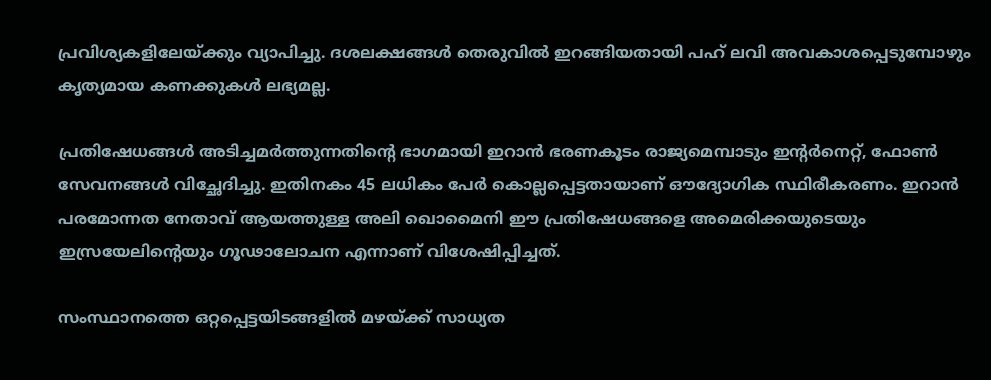പ്രവിശ്യകളിലേയ്ക്കും വ്യാപിച്ചു. ദശലക്ഷങ്ങൾ തെരുവിൽ ഇറങ്ങിയതായി പഹ് ലവി അവകാശപ്പെടുമ്പോഴും കൃത്യമായ കണക്കുകൾ ലഭ്യമല്ല.

പ്രതിഷേധങ്ങൾ അടിച്ചമർത്തുന്നതിന്‍റെ ഭാഗമായി ഇറാൻ ഭരണകൂടം രാജ്യമെമ്പാടും ഇന്‍റർനെറ്റ്, ഫോൺ സേവനങ്ങൾ വിച്ഛേദിച്ചു. ഇതിനകം 45 ലധികം പേർ കൊല്ലപ്പെട്ടതായാണ് ഔദ്യോഗിക സ്ഥിരീകരണം. ഇറാൻ പരമോന്നത നേതാവ് ആയത്തുള്ള അലി ഖൊമൈനി ഈ പ്രതിഷേധങ്ങളെ അമെരിക്കയുടെയും ഇസ്രയേലിന്‍റെയും ഗൂഢാലോചന എന്നാണ് വിശേഷിപ്പിച്ചത്.

സംസ്ഥാനത്തെ ഒറ്റപ്പെട്ടയിടങ്ങളിൽ മഴയ്ക്ക് സാധ്യത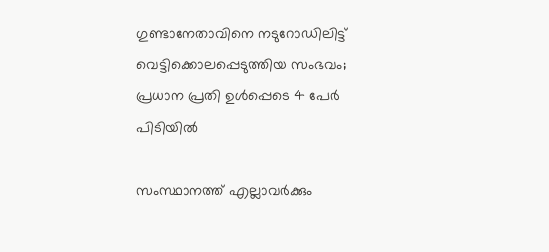ഗുണ്ടാനേതാവിനെ നടുറോഡിലിട്ട് വെട്ടിക്കൊലപ്പെടുത്തിയ സംഭവം; പ്രധാന പ്രതി ഉള്‍പ്പെടെ 4 പേര്‍ പിടിയിൽ

സംസ്ഥാനത്ത് എല്ലാവർക്കും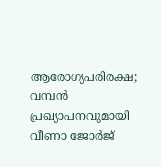ആരോഗ്യപരിരക്ഷ; വമ്പൻ പ്രഖ്യാപനവുമായി വീണാ ജോർജ്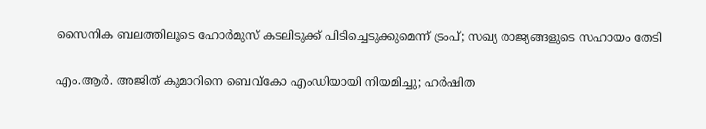സൈനിക ബലത്തിലൂടെ ഹോർമുസ് കടലിടുക്ക് പിടിച്ചെടുക്കുമെന്ന് ട്രംപ്; സഖ്യ രാജ്യങ്ങളുടെ സഹായം തേടി

എം.ആര്‍. അജിത് കുമാറിനെ ബെവ്കോ എംഡിയായി നിയമിച്ചു; ഹർഷിത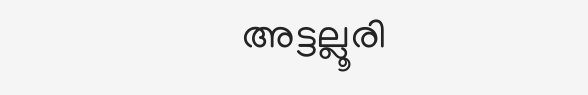അട്ടല്ലൂരി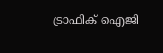ട്രാഫിക് ഐജി